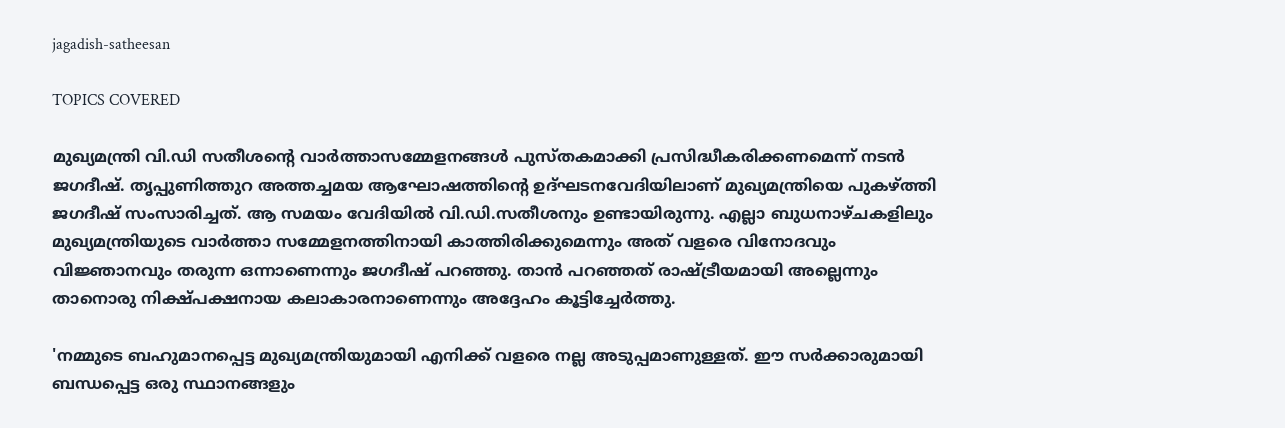jagadish-satheesan

TOPICS COVERED

മുഖ്യമന്ത്രി വി.ഡി സതീശന്റെ വാർത്താസമ്മേളനങ്ങൾ പുസ്തകമാക്കി പ്രസിദ്ധീകരിക്കണമെന്ന് നടൻ ജഗദീഷ്. തൃപ്പുണിത്തുറ അത്തച്ചമയ ആഘോഷത്തിന്റെ ഉദ്ഘടനവേദിയിലാണ് മുഖ്യമന്ത്രിയെ പുകഴ്ത്തി ജഗദീഷ് സംസാരിച്ചത്. ആ സമയം വേദിയിൽ വി.ഡി.സതീശനും ഉണ്ടായിരുന്നു. എല്ലാ ബുധനാഴ്ചകളിലും മുഖ്യമന്ത്രിയുടെ വാർത്താ സമ്മേളനത്തിനായി കാത്തിരിക്കുമെന്നും അത് വളരെ വിനോദവും വിജ്ഞാനവും തരുന്ന ഒന്നാണെന്നും ജഗദീഷ് പറഞ്ഞു. താൻ പറഞ്ഞത് രാഷ്ട്രീയമായി അല്ലെന്നും താനൊരു നിക്ഷ്പക്ഷനായ കലാകാരനാണെന്നും അദ്ദേഹം കൂട്ടിച്ചേർത്തു.

'നമ്മുടെ ബഹുമാനപ്പെട്ട മുഖ്യമന്ത്രിയുമായി എനിക്ക് വളരെ നല്ല അടുപ്പമാണുള്ളത്. ഈ സർക്കാരുമായി ബന്ധപ്പെട്ട ഒരു സ്ഥാനങ്ങളും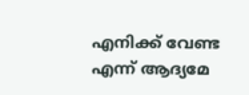എനിക്ക് വേണ്ട എന്ന് ആദ്യമേ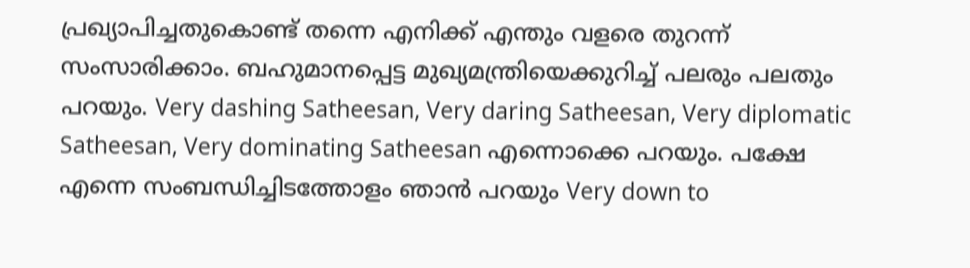പ്രഖ്യാപിച്ചതുകൊണ്ട് തന്നെ എനിക്ക് എന്തും വളരെ തുറന്ന് സംസാരിക്കാം. ബഹുമാനപ്പെട്ട മുഖ്യമന്ത്രിയെക്കുറിച്ച് പലരും പലതും പറയും. Very dashing Satheesan, Very daring Satheesan, Very diplomatic Satheesan, Very dominating Satheesan എന്നൊക്കെ പറയും. പക്ഷേ എന്നെ സംബന്ധിച്ചിടത്തോളം ഞാൻ പറയും Very down to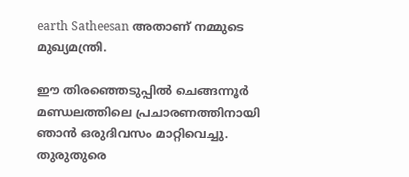earth Satheesan അതാണ് നമ്മുടെ മുഖ്യമന്ത്രി.

ഈ തിരഞ്ഞെടുപ്പിൽ ചെങ്ങന്നൂർ മണ്ഡലത്തിലെ പ്രചാരണത്തിനായി ഞാൻ ഒരുദിവസം മാറ്റിവെച്ചു. തുരുതുരെ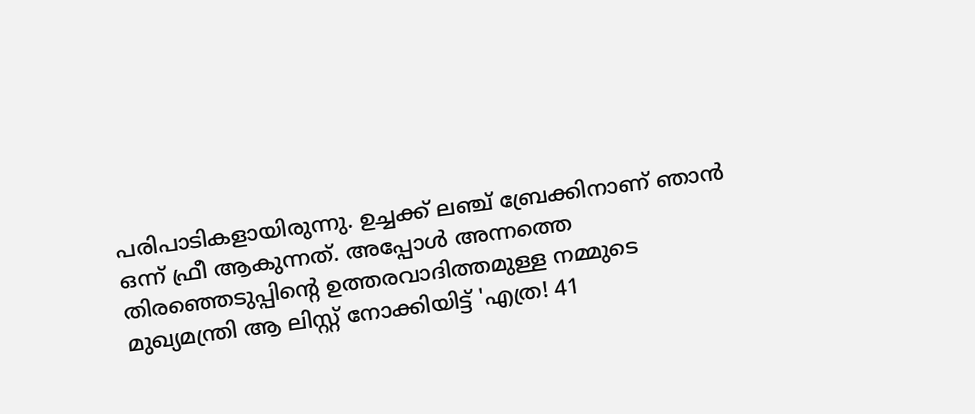പരിപാടികളായിരുന്നു. ഉച്ചക്ക് ലഞ്ച് ബ്രേക്കിനാണ് ഞാൻ ഒന്ന് ഫ്രീ ആകുന്നത്. അപ്പോൾ അന്നത്തെ തിരഞ്ഞെടുപ്പിന്റെ ഉത്തരവാദിത്തമുള്ള നമ്മുടെ മുഖ്യമന്ത്രി ആ ലിസ്റ്റ് നോക്കിയിട്ട് 'എത്ര! 41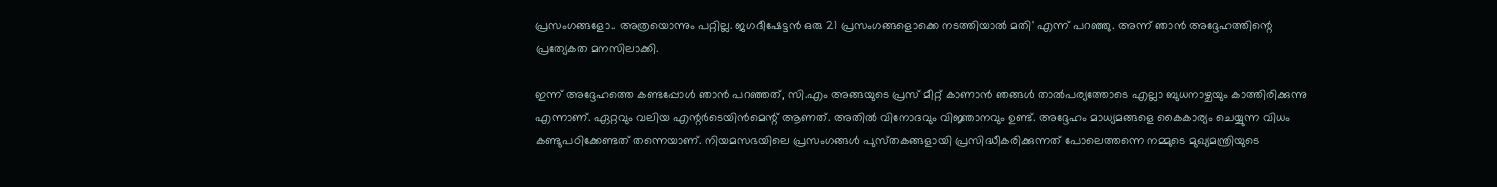പ്രസംഗങ്ങളോ.. അത്രയൊന്നും പറ്റില്ല. ജഗദീഷേട്ടൻ ഒരു 21 പ്രസംഗങ്ങളൊക്കെ നടത്തിയാൽ മതി' എന്ന് പറഞ്ഞു. അന്ന് ഞാൻ അദ്ദേഹത്തിന്റെ പ്രത്യേകത മനസിലാക്കി.

ഇന്ന് അദ്ദേഹത്തെ കണ്ടപ്പോൾ ഞാൻ പറഞ്ഞത്, സി.എം അങ്ങയുടെ പ്രസ് മീറ്റ് കാണാൻ ഞങ്ങൾ താല്‍പര്യത്തോടെ എല്ലാ ബുധനാഴ്ചയും കാത്തിരിക്കുന്നു എന്നാണ്. ഏറ്റവും വലിയ എന്റർ‌ടെയിൻമെന്റ് ആണത്. അതിൽ വിനോദവും വിജ്ഞാനവും ഉണ്ട്. അദ്ദേഹം മാധ്യമങ്ങളെ കൈകാര്യം ചെയ്യുന്ന വിധം കണ്ടുപഠിക്കേണ്ടത് തന്നെയാണ്. നിയമസഭയിലെ പ്രസംഗങ്ങൾ പുസ്‌തകങ്ങളായി പ്രസിദ്ധീകരിക്കുന്നത് പോലെത്തന്നെ നമ്മുടെ മുഖ്യമന്ത്രിയുടെ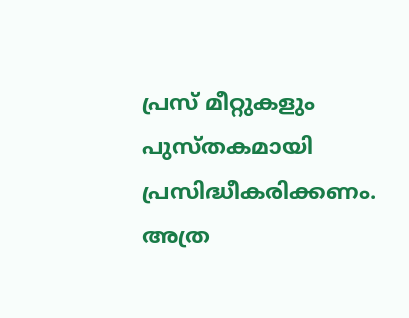പ്രസ് മീറ്റുകളും പുസ്തകമായി പ്രസിദ്ധീകരിക്കണം. അത്ര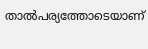താല്‍പര്യത്തോടെയാണ്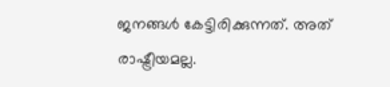ജനങ്ങൾ കേട്ടിരിക്കുന്നത്. അത് രാഷ്ട്രീയമല്ല.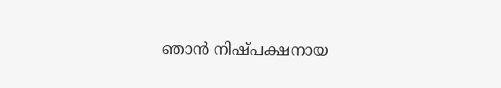ഞാൻ നിഷ്പക്ഷനായ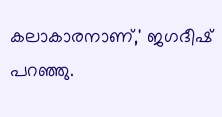കലാകാരനാണ്,' ജഗദീഷ് പറഞ്ഞു.